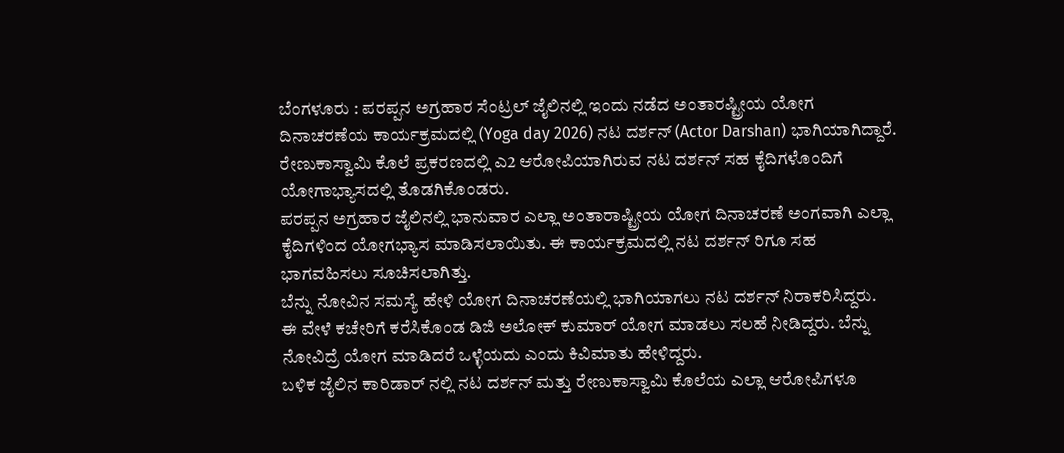ಬೆಂಗಳೂರು : ಪರಪ್ಪನ ಅಗ್ರಹಾರ ಸೆಂಟ್ರಲ್ ಜೈಲಿನಲ್ಲಿ ಇಂದು ನಡೆದ ಅಂತಾರಷ್ಟ್ರೀಯ ಯೋಗ ದಿನಾಚರಣೆಯ ಕಾರ್ಯಕ್ರಮದಲ್ಲಿ (Yoga day 2026) ನಟ ದರ್ಶನ್ (Actor Darshan) ಭಾಗಿಯಾಗಿದ್ದಾರೆ.
ರೇಣುಕಾಸ್ವಾಮಿ ಕೊಲೆ ಪ್ರಕರಣದಲ್ಲಿ ಎ2 ಆರೋಪಿಯಾಗಿರುವ ನಟ ದರ್ಶನ್ ಸಹ ಕೈದಿಗಳೊಂದಿಗೆ ಯೋಗಾಭ್ಯಾಸದಲ್ಲಿ ತೊಡಗಿಕೊಂಡರು.
ಪರಪ್ಪನ ಅಗ್ರಹಾರ ಜೈಲಿನಲ್ಲಿ ಭಾನುವಾರ ಎಲ್ಲಾ ಅಂತಾರಾಷ್ಟ್ರೀಯ ಯೋಗ ದಿನಾಚರಣೆ ಅಂಗವಾಗಿ ಎಲ್ಲಾ ಕೈದಿಗಳಿಂದ ಯೋಗಭ್ಯಾಸ ಮಾಡಿಸಲಾಯಿತು. ಈ ಕಾರ್ಯಕ್ರಮದಲ್ಲಿ ನಟ ದರ್ಶನ್ ರಿಗೂ ಸಹ ಭಾಗವಹಿಸಲು ಸೂಚಿಸಲಾಗಿತ್ತು.
ಬೆನ್ನು ನೋವಿನ ಸಮಸ್ಯೆ ಹೇಳಿ ಯೋಗ ದಿನಾಚರಣೆಯಲ್ಲಿ ಭಾಗಿಯಾಗಲು ನಟ ದರ್ಶನ್ ನಿರಾಕರಿಸಿದ್ದರು.
ಈ ವೇಳೆ ಕಚೇರಿಗೆ ಕರೆಸಿಕೊಂಡ ಡಿಜಿ ಅಲೋಕ್ ಕುಮಾರ್ ಯೋಗ ಮಾಡಲು ಸಲಹೆ ನೀಡಿದ್ದರು. ಬೆನ್ನು ನೋವಿದ್ರೆ ಯೋಗ ಮಾಡಿದರೆ ಒಳ್ಳೆಯದು ಎಂದು ಕಿವಿಮಾತು ಹೇಳಿದ್ದರು.
ಬಳಿಕ ಜೈಲಿನ ಕಾರಿಡಾರ್ ನಲ್ಲಿ ನಟ ದರ್ಶನ್ ಮತ್ತು ರೇಣುಕಾಸ್ವಾಮಿ ಕೊಲೆಯ ಎಲ್ಲಾ ಆರೋಪಿಗಳೂ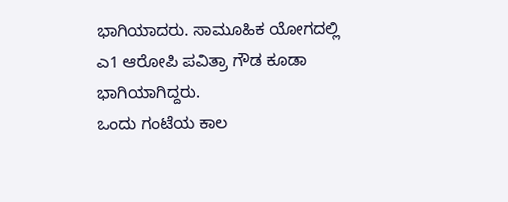ಭಾಗಿಯಾದರು. ಸಾಮೂಹಿಕ ಯೋಗದಲ್ಲಿ ಎ1 ಆರೋಪಿ ಪವಿತ್ರಾ ಗೌಡ ಕೂಡಾ ಭಾಗಿಯಾಗಿದ್ದರು.
ಒಂದು ಗಂಟೆಯ ಕಾಲ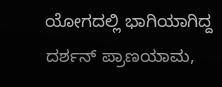ಯೋಗದಲ್ಲಿ ಭಾಗಿಯಾಗಿದ್ದ ದರ್ಶನ್ ಪ್ರಾಣಯಾಮ,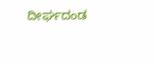ದೀರ್ಘದಂಡ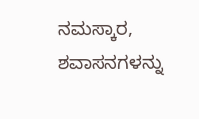ನಮಸ್ಕಾರ, ಶವಾಸನಗಳನ್ನು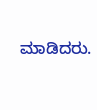ಮಾಡಿದರು.